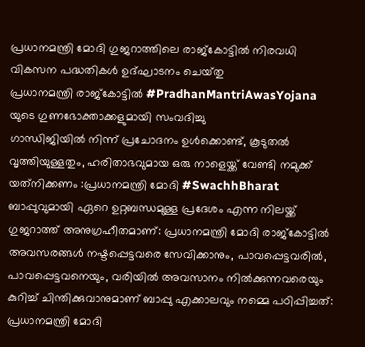പ്രധാനമന്ത്രി മോദി ഗുജറാത്തിലെ രാജ്കോട്ടിൽ നിരവധി വികസന പദ്ധതികൾ ഉദ്ഘാടനം ചെയ്‌തു
പ്രധാനമന്ത്രി രാജ്കോട്ടിൽ #PradhanMantriAwasYojana യുടെ ഗുണഭോക്താക്കളുമായി സംവദിച്ചു
ഗാന്ധിജിയില്‍ നിന്ന് പ്രചോദനം ഉള്‍ക്കൊണ്ട്, കൂടുതല്‍ വൃത്തിയുള്ളതും, ഹരിതാഭവുമായ ഒരു നാളെയ്ക്ക് വേണ്ടി നമുക്ക് യത്‌നിക്കണം :പ്രധാനമന്ത്രി മോദി #SwachhBharat
ബാപ്പുവുമായി ഏറെ ഉറ്റബന്ധമുള്ള പ്രദേശം എന്ന നിലയ്ക്ക് ഗുജറാത്ത് അനുഗ്രഹീതമാണ്: പ്രധാനമന്ത്രി മോദി രാജ്കോട്ടിൽ
അവസരങ്ങള്‍ നഷ്ടപ്പെട്ടവരെ സേവിക്കാനും, പാവപ്പെട്ടവരില്‍, പാവപ്പെട്ടവനെയും, വരിയിൽ അവസാനം നിൽക്കുന്നവരെയും കുറിച്ച് ചിന്തിക്കുവാനുമാണ് ബാപ്പു എക്കാലവും നമ്മെ പഠിപ്പിച്ചത്: പ്രധാനമന്ത്രി മോദി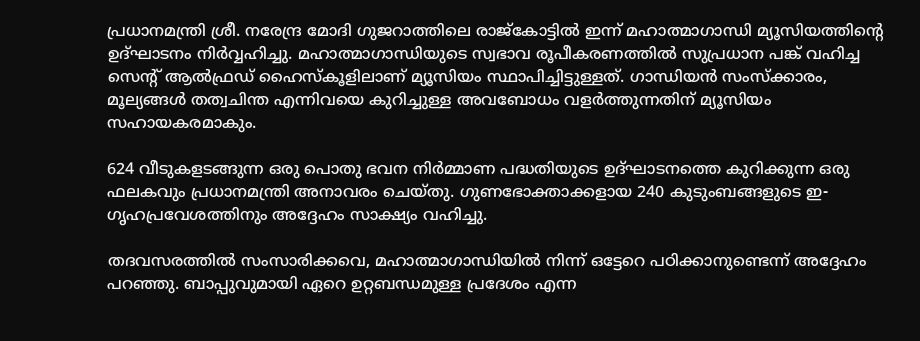പ്രധാനമന്ത്രി ശ്രീ. നരേന്ദ്ര മോദി ഗുജറാത്തിലെ രാജ്‌കോട്ടില്‍ ഇന്ന് മഹാത്മാഗാന്ധി മ്യൂസിയത്തിന്റെ ഉദ്ഘാടനം നിര്‍വ്വഹിച്ചു. മഹാത്മാഗാന്ധിയുടെ സ്വഭാവ രൂപീകരണത്തില്‍ സുപ്രധാന പങ്ക് വഹിച്ച സെന്റ് ആല്‍ഫ്രഡ് ഹൈസ്‌കൂളിലാണ് മ്യൂസിയം സ്ഥാപിച്ചിട്ടുള്ളത്. ഗാന്ധിയന്‍ സംസ്‌ക്കാരം, മൂല്യങ്ങള്‍ തത്വചിന്ത എന്നിവയെ കുറിച്ചുള്ള അവബോധം വളര്‍ത്തുന്നതിന് മ്യൂസിയം സഹായകരമാകും.

624 വീടുകളടങ്ങുന്ന ഒരു പൊതു ഭവന നിര്‍മ്മാണ പദ്ധതിയുടെ ഉദ്ഘാടനത്തെ കുറിക്കുന്ന ഒരു ഫലകവും പ്രധാനമന്ത്രി അനാവരം ചെയ്തു. ഗുണഭോക്താക്കളായ 240 കുടുംബങ്ങളുടെ ഇ-ഗൃഹപ്രവേശത്തിനും അദ്ദേഹം സാക്ഷ്യം വഹിച്ചു.

തദവസരത്തില്‍ സംസാരിക്കവെ, മഹാത്മാഗാന്ധിയില്‍ നിന്ന് ഒട്ടേറെ പഠിക്കാനുണ്ടെന്ന് അദ്ദേഹം പറഞ്ഞു. ബാപ്പുവുമായി ഏറെ ഉറ്റബന്ധമുള്ള പ്രദേശം എന്ന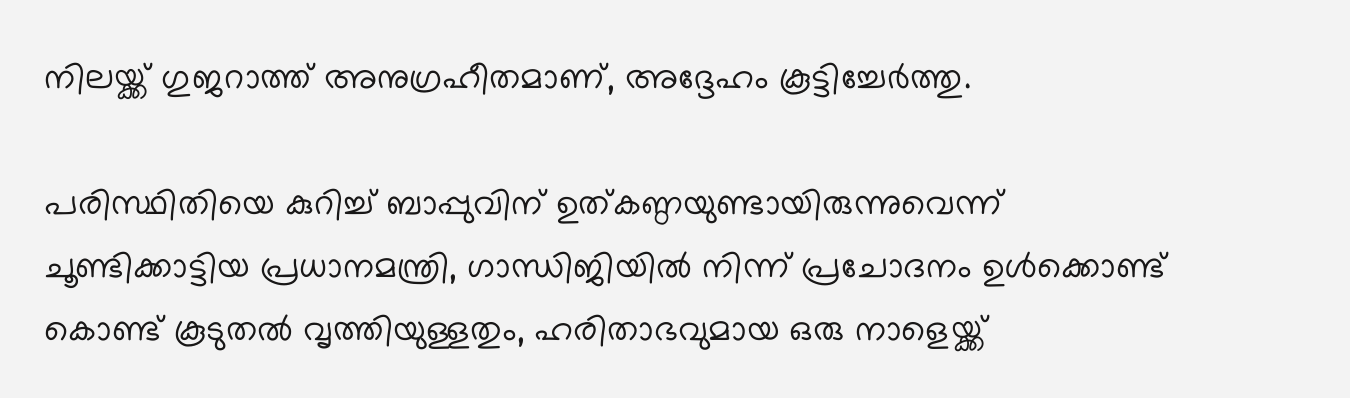നിലയ്ക്ക് ഗുജറാത്ത് അനുഗ്രഹീതമാണ്, അദ്ദേഹം കൂട്ടിച്ചേര്‍ത്തു.

പരിസ്ഥിതിയെ കുറിച്ച് ബാപ്പുവിന് ഉത്കണ്ഠയുണ്ടായിരുന്നുവെന്ന് ചൂണ്ടിക്കാട്ടിയ പ്രധാനമന്ത്രി, ഗാന്ധിജിയില്‍ നിന്ന് പ്രചോദനം ഉള്‍ക്കൊണ്ട് കൊണ്ട് കൂടുതല്‍ വൃത്തിയുള്ളതും, ഹരിതാഭവുമായ ഒരു നാളെയ്ക്ക്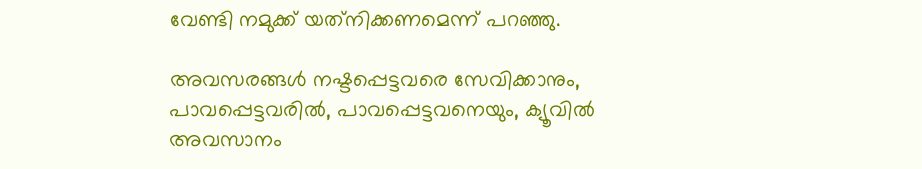വേണ്ടി നമുക്ക് യത്‌നിക്കണമെന്ന് പറഞ്ഞു.

അവസരങ്ങള്‍ നഷ്ടപ്പെട്ടവരെ സേവിക്കാനും, പാവപ്പെട്ടവരില്‍, പാവപ്പെട്ടവനെയും, ക്യൂവില്‍ അവസാനം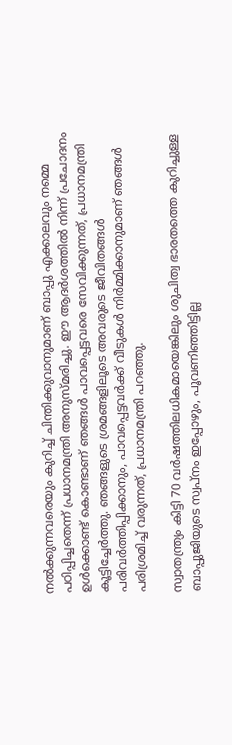നല്‍ക്കുന്നവരെയും കുറിച്ച് ചിന്തിക്കുവാനുമാണ് ബാപ്പു എക്കാലവും നമ്മെ പഠിപ്പിച്ചതെന്ന് പ്രധാനമന്ത്രി അനുസ്മരിച്ചു. ഈ ആദര്‍ശത്തില്‍ നിന്ന് പ്രചോദനം ഉള്‍ക്കൊണ്ട് കൊണ്ടാണ് ഞങ്ങള്‍ പാവപ്പെട്ടവരെ സേവിക്കുന്നത്, പ്രധാനമന്ത്രി കൂട്ടിച്ചേര്‍ത്തു. ഞങ്ങളുടെ ശ്രമങ്ങളിലൂടെ അവരുടെ ജീവിതങ്ങള്‍ പരിവര്‍ത്തിപ്പിക്കാനും, പാവപ്പെട്ടവര്‍ക്ക് വീടുകള്‍ നിര്‍മ്മിക്കാനുമാണ് ഞങ്ങള്‍ പരിശ്രമിച്ച് വരുന്നത്, പ്രധാനമന്ത്രി പറഞ്ഞു.

സ്വാതന്ത്ര്യം കിട്ടി 70 വര്‍ഷത്തിലധികമായെങ്കിലും ശുചിത്വ ഭാരതത്തെ കുറിച്ചുള്ള ബാപ്പുജിയുടെ സ്വപ്നം ഇപ്പോഴും, പൂവണിഞ്ഞിട്ടില്ല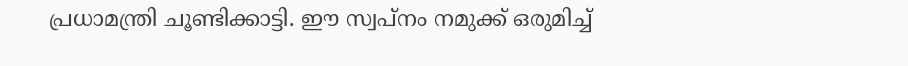പ്രധാമന്ത്രി ചൂണ്ടിക്കാട്ടി. ഈ സ്വപ്നം നമുക്ക് ഒരുമിച്ച്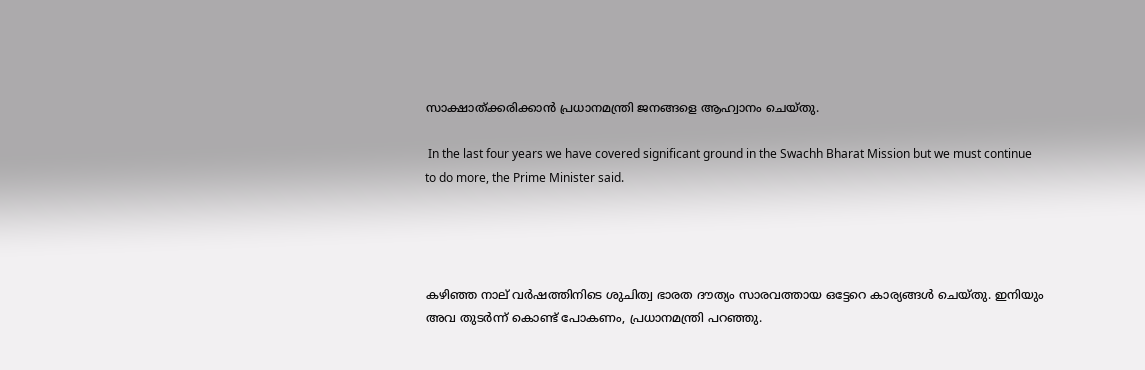സാക്ഷാത്ക്കരിക്കാന്‍ പ്രധാനമന്ത്രി ജനങ്ങളെ ആഹ്വാനം ചെയ്തു.

 In the last four years we have covered significant ground in the Swachh Bharat Mission but we must continue to do more, the Prime Minister said.




കഴിഞ്ഞ നാല് വര്‍ഷത്തിനിടെ ശുചിത്വ ഭാരത ദൗത്യം സാരവത്തായ ഒട്ടേറെ കാര്യങ്ങള്‍ ചെയ്തു. ഇനിയും അവ തുടര്‍ന്ന് കൊണ്ട് പോകണം, പ്രധാനമന്ത്രി പറഞ്ഞു.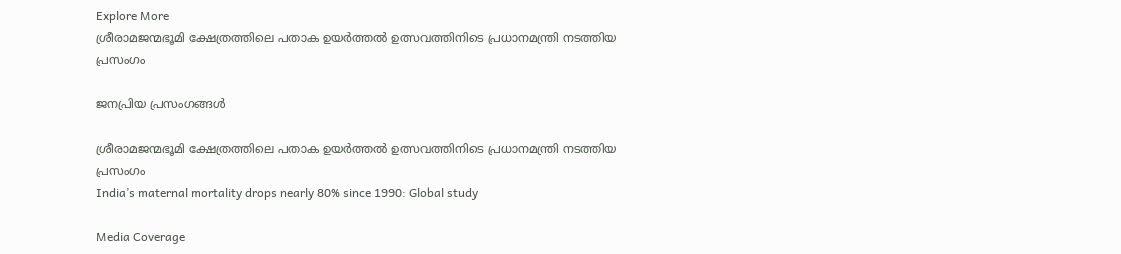Explore More
ശ്രീരാമജന്മഭൂമി ക്ഷേത്രത്തിലെ പതാക ഉയർത്തൽ ഉത്സവത്തിനിടെ പ്രധാനമന്ത്രി നടത്തിയ പ്രസംഗം

ജനപ്രിയ പ്രസംഗങ്ങൾ

ശ്രീരാമജന്മഭൂമി ക്ഷേത്രത്തിലെ പതാക ഉയർത്തൽ ഉത്സവത്തിനിടെ പ്രധാനമന്ത്രി നടത്തിയ പ്രസംഗം
India’s maternal mortality drops nearly 80% since 1990: Global study

Media Coverage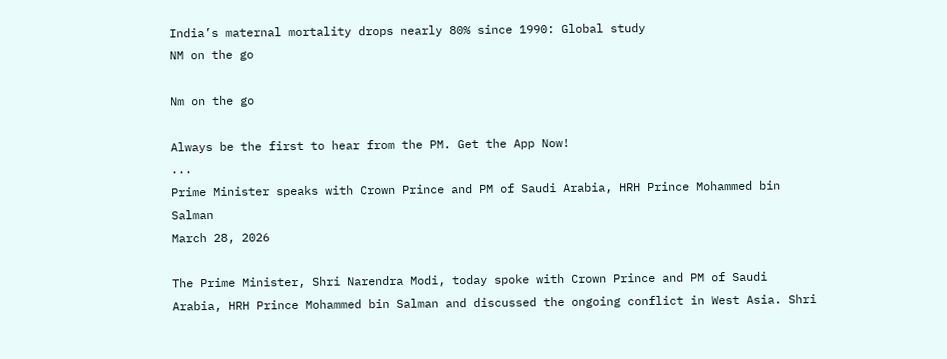India’s maternal mortality drops nearly 80% since 1990: Global study
NM on the go

Nm on the go

Always be the first to hear from the PM. Get the App Now!
...
Prime Minister speaks with Crown Prince and PM of Saudi Arabia, HRH Prince Mohammed bin Salman
March 28, 2026

The Prime Minister, Shri Narendra Modi, today spoke with Crown Prince and PM of Saudi Arabia, HRH Prince Mohammed bin Salman and discussed the ongoing conflict in West Asia. Shri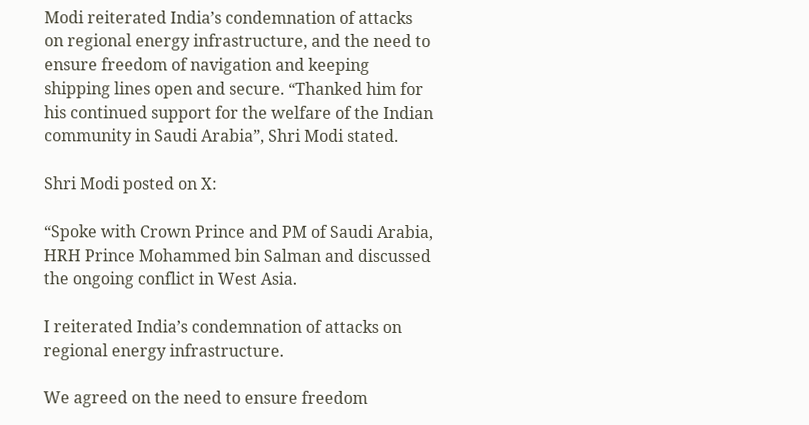Modi reiterated India’s condemnation of attacks on regional energy infrastructure, and the need to ensure freedom of navigation and keeping shipping lines open and secure. “Thanked him for his continued support for the welfare of the Indian community in Saudi Arabia”, Shri Modi stated.

Shri Modi posted on X:

“Spoke with Crown Prince and PM of Saudi Arabia, HRH Prince Mohammed bin Salman and discussed the ongoing conflict in West Asia.

I reiterated India’s condemnation of attacks on regional energy infrastructure.

We agreed on the need to ensure freedom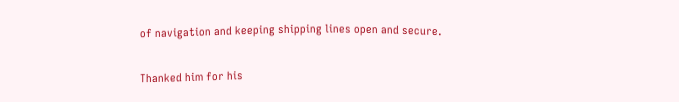of navigation and keeping shipping lines open and secure.

Thanked him for his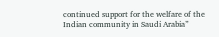continued support for the welfare of the Indian community in Saudi Arabia”